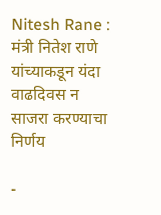Nitesh Rane : मंत्री नितेश राणे यांच्याकडून यंदा वाढदिवस न साजरा करण्याचा निर्णय

-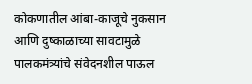कोकणातील आंबा-काजूचे नुकसान आणि दुष्काळाच्या सावटामुळे पालकमंत्र्यांचे संवेदनशील पाऊल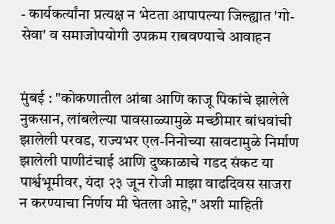- कार्यकर्त्यांना प्रत्यक्ष न भेटता आपापल्या जिल्ह्यात 'गो-सेवा' व समाजोपयोगी उपक्रम राबवण्याचे आवाहन


मुंबई : "कोकणातील आंबा आणि काजू पिकांचे झालेले नुकसान, लांबलेल्या पावसाळ्यामुळे मच्छीमार बांधवांची झालेली परवड, राज्यभर एल-निनोच्या सावटामुळे निर्माण झालेली पाणीटंचाई आणि दुष्काळाचे गडद संकट या पार्श्वभूमीवर, यंदा २३ जून रोजी माझा वाढदिवस साजरा न करण्याचा निर्णय मी घेतला आहे," अशी माहिती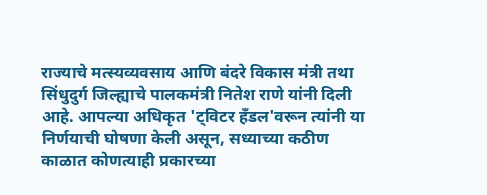राज्याचे मत्स्यव्यवसाय आणि बंदरे विकास मंत्री तथा सिंधुदुर्ग जिल्ह्याचे पालकमंत्री नितेश राणे यांनी दिली आहे. आपल्या अधिकृत 'ट्विटर हँडल'वरून त्यांनी या निर्णयाची घोषणा केली असून, सध्याच्या कठीण काळात कोणत्याही प्रकारच्या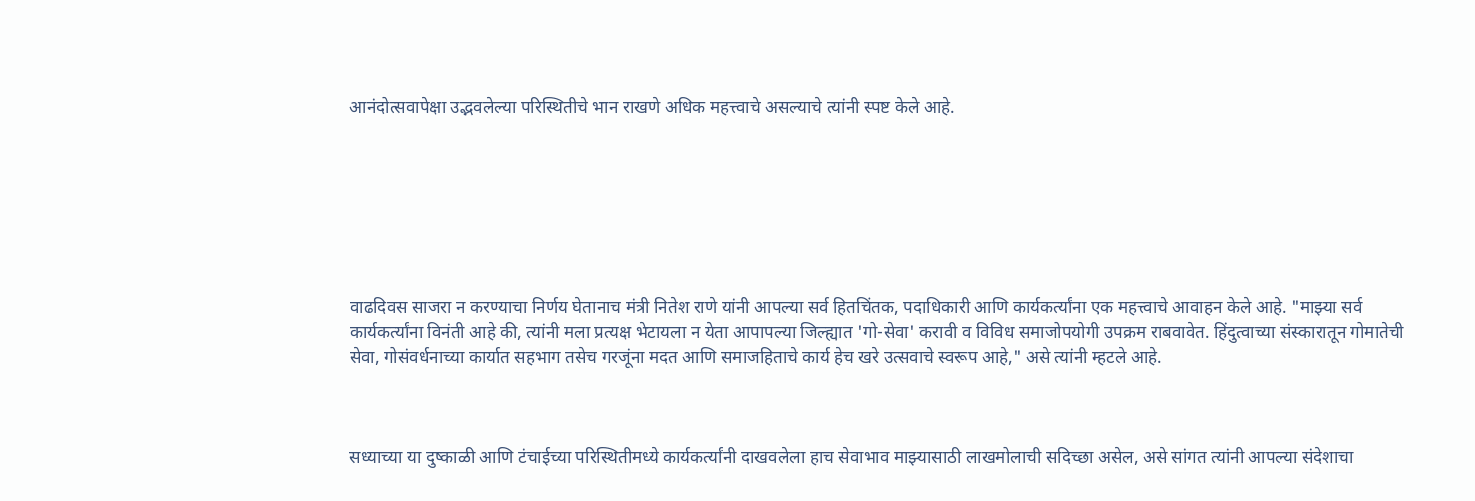आनंदोत्सवापेक्षा उद्भवलेल्या परिस्थितीचे भान राखणे अधिक महत्त्वाचे असल्याचे त्यांनी स्पष्ट केले आहे.







वाढदिवस साजरा न करण्याचा निर्णय घेतानाच मंत्री नितेश राणे यांनी आपल्या सर्व हितचिंतक, पदाधिकारी आणि कार्यकर्त्यांना एक महत्त्वाचे आवाहन केले आहे. "माझ्या सर्व कार्यकर्त्यांना विनंती आहे की, त्यांनी मला प्रत्यक्ष भेटायला न येता आपापल्या जिल्ह्यात 'गो-सेवा' करावी व विविध समाजोपयोगी उपक्रम राबवावेत. हिंदुत्वाच्या संस्कारातून गोमातेची सेवा, गोसंवर्धनाच्या कार्यात सहभाग तसेच गरजूंना मदत आणि समाजहिताचे कार्य हेच खरे उत्सवाचे स्वरूप आहे," असे त्यांनी म्हटले आहे.



सध्याच्या या दुष्काळी आणि टंचाईच्या परिस्थितीमध्ये कार्यकर्त्यांनी दाखवलेला हाच सेवाभाव माझ्यासाठी लाखमोलाची सदिच्छा असेल, असे सांगत त्यांनी आपल्या संदेशाचा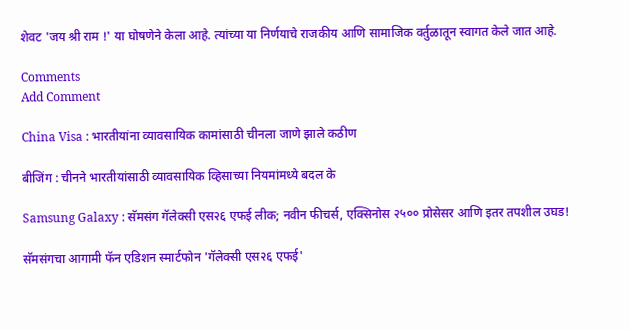शेवट 'जय श्री राम !' या घोषणेने केला आहे. त्यांच्या या निर्णयाचे राजकीय आणि सामाजिक वर्तुळातून स्वागत केले जात आहे.

Comments
Add Comment

China Visa : भारतीयांना व्यावसायिक कामांसाठी चीनला जाणे झाले कठीण

बीजिंग : चीनने भारतीयांसाठी व्यावसायिक व्हिसाच्या नियमांमध्ये बदल के

Samsung Galaxy : सॅमसंग गॅलेक्सी एस२६ एफई लीक; नवीन फीचर्स, एक्सिनोस २५०० प्रोसेसर आणि इतर तपशील उघड!

सॅमसंगचा आगामी फॅन एडिशन स्मार्टफोन 'गॅलेक्सी एस२६ एफई'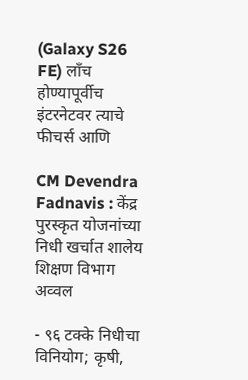(Galaxy S26 FE) लाँच होण्यापूर्वीच इंटरनेटवर त्याचे फीचर्स आणि

CM Devendra Fadnavis : केंद्र पुरस्कृत योजनांच्या निधी खर्चात शालेय शिक्षण विभाग अव्वल

- ९६ टक्के निधीचा विनियोग; कृषी,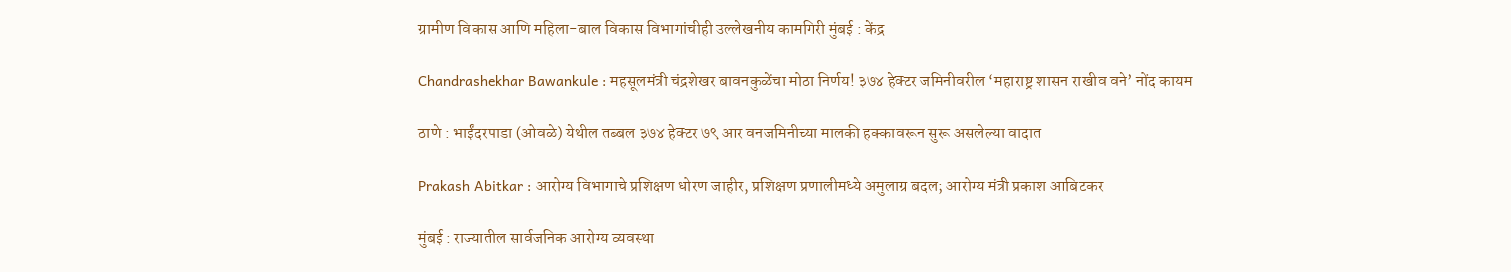ग्रामीण विकास आणि महिला-बाल विकास विभागांचीही उल्लेखनीय कामगिरी मुंबई : केंद्र

Chandrashekhar Bawankule : महसूलमंत्री चंद्रशेखर बावनकुळेंचा मोठा निर्णय! ३७४ हेक्टर जमिनीवरील ‘महाराष्ट्र शासन राखीव वने’ नोंद कायम

ठाणे : भाईंदरपाडा (ओवळे) येथील तब्बल ३७४ हेक्टर ७९ आर वनजमिनीच्या मालकी हक्कावरून सुरू असलेल्या वादात

Prakash Abitkar : आरोग्य विभागाचे प्रशिक्षण धोरण जाहीर, प्रशिक्षण प्रणालीमध्ये अमुलाग्र बदल; आरोग्य मंत्री प्रकाश आबिटकर

मुंबई : राज्यातील सार्वजनिक आरोग्य व्यवस्था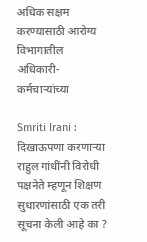अधिक सक्षम करण्यासाठी आरोग्य विभागातील अधिकारी-कर्मचाऱ्यांच्या

Smriti Irani : दिखाऊपणा करणाऱ्या राहुल गांधींनी विरोधी पक्षनेते म्हणून शिक्षण सुधारणांसाठी एक तरी सूचना केली आहे का ?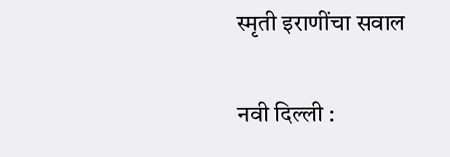स्मृती इराणींचा सवाल

नवी दिल्ली :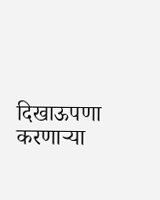दिखाऊपणा करणाऱ्या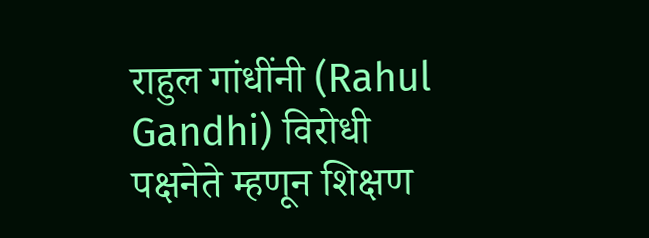राहुल गांधींनी (Rahul Gandhi) विरोधी पक्षनेते म्हणून शिक्षण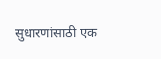सुधारणांसाठी एक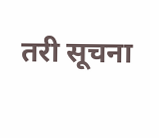तरी सूचना